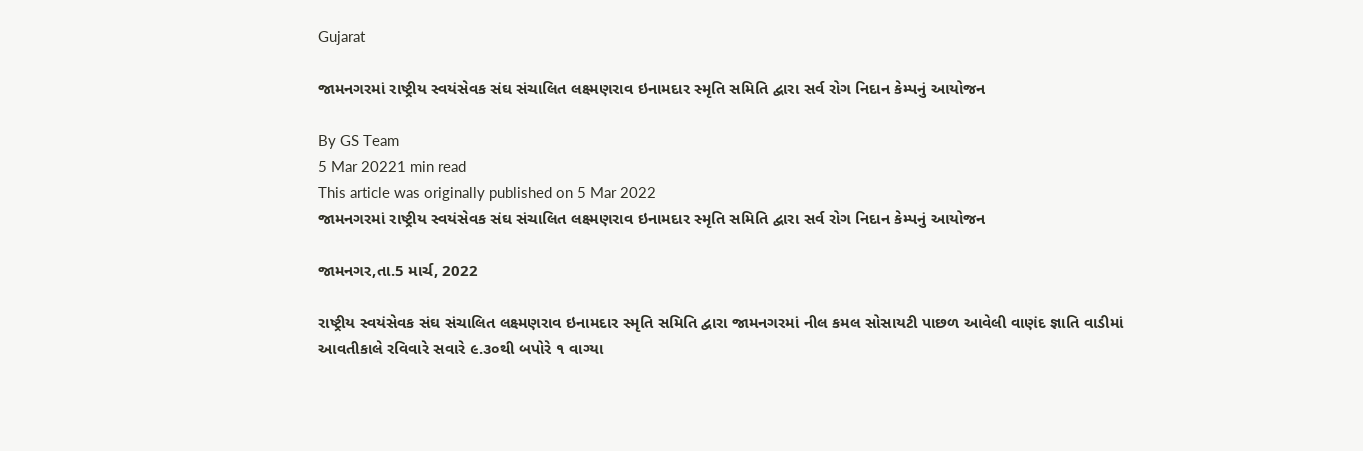Gujarat

જામનગરમાં રાષ્ટ્રીય સ્વયંસેવક સંઘ સંચાલિત લક્ષ્મણરાવ ઇનામદાર સ્મૃતિ સમિતિ દ્વારા સર્વ રોગ નિદાન કેમ્પનું આયોજન

By GS Team
5 Mar 20221 min read
This article was originally published on 5 Mar 2022
જામનગરમાં રાષ્ટ્રીય સ્વયંસેવક સંઘ સંચાલિત લક્ષ્મણરાવ ઇનામદાર સ્મૃતિ સમિતિ દ્વારા સર્વ રોગ નિદાન કેમ્પનું આયોજન

જામનગર,તા.5 માર્ચ, 2022

રાષ્ટ્રીય સ્વયંસેવક સંઘ સંચાલિત લક્ષ્મણરાવ ઇનામદાર સ્મૃતિ સમિતિ દ્વારા જામનગરમાં નીલ કમલ સોસાયટી પાછળ આવેલી વાણંદ જ્ઞાતિ વાડીમાં આવતીકાલે રવિવારે સવારે ૯.૩૦થી બપોરે ૧ વાગ્યા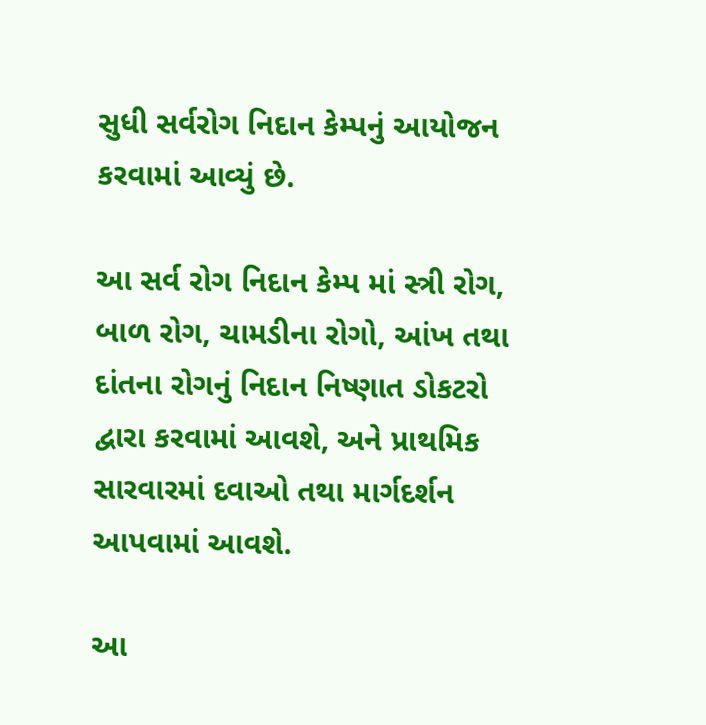સુધી સર્વરોગ નિદાન કેમ્પનું આયોજન કરવામાં આવ્યું છે.

આ સર્વ રોગ નિદાન કેમ્પ માં સ્ત્રી રોગ, બાળ રોગ, ચામડીના રોગો, આંખ તથા દાંતના રોગનું નિદાન નિષ્ણાત ડોકટરો દ્વારા કરવામાં આવશે, અને પ્રાથમિક સારવારમાં દવાઓ તથા માર્ગદર્શન આપવામાં આવશે.

આ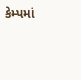કેમ્પમાં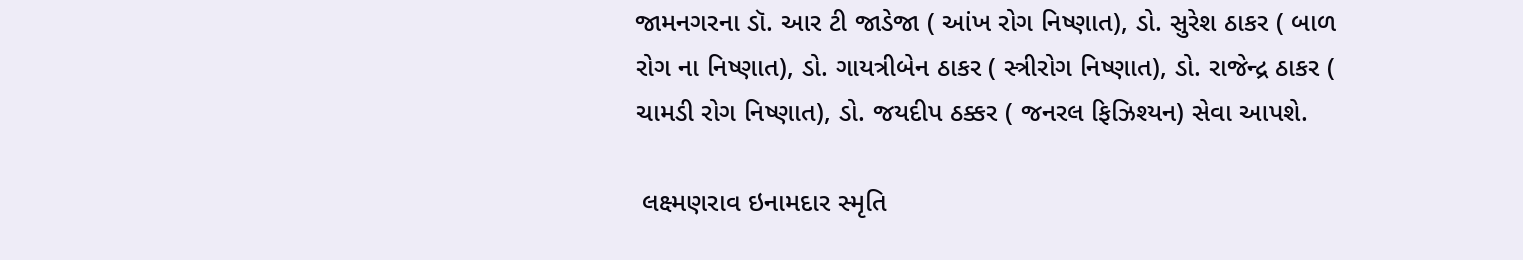જામનગરના ડૉ. આર ટી જાડેજા ( આંખ રોગ નિષ્ણાત), ડો. સુરેશ ઠાકર ( બાળ રોગ ના નિષ્ણાત), ડો. ગાયત્રીબેન ઠાકર ( સ્ત્રીરોગ નિષ્ણાત), ડો. રાજેન્દ્ર ઠાકર ( ચામડી રોગ નિષ્ણાત), ડો. જયદીપ ઠક્કર ( જનરલ ફિઝિશ્યન) સેવા આપશે.

 લક્ષ્મણરાવ ઇનામદાર સ્મૃતિ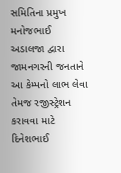સમિતિના પ્રમુખ મનોજભાઈ અડાલજા દ્વારા જામનગરની જનતાને આ કેમ્પનો લાભ લેવા તેમજ રજીસ્ટ્રેશન કરાવવા માટે દિનેશભાઈ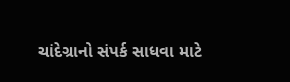ચાંદેગ્રાનો સંપર્ક સાધવા માટે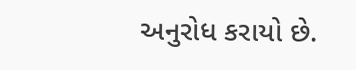અનુરોધ કરાયો છે.